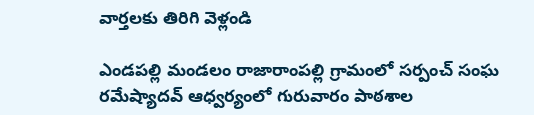వార్తలకు తిరిగి వెళ్లండి

ఎండపల్లి మండలం రాజారాంపల్లి గ్రామంలో సర్పంచ్ సంఘ రమేష్యాదవ్ ఆధ్వర్యంలో గురువారం పాఠశాల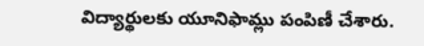విద్యార్థులకు యూనిఫామ్లు పంపిణీ చేశారు.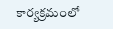కార్యక్రమంలో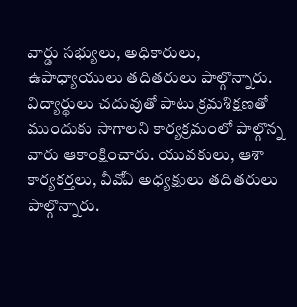వార్డు సభ్యులు, అధికారులు, ఉపాధ్యాయులు తదితరులు పాల్గొన్నారు.
విద్యార్థులు చదువుతో పాటు క్రమశిక్షణతో ముందుకు సాగాలని కార్యక్రమంలో పాల్గొన్న వారు ఆకాంక్షించారు. యువకులు, ఆశా కార్యకర్తలు, వీవోఏ అధ్యక్షులు తదితరులు పాల్గొన్నారు.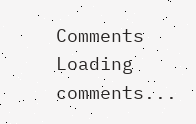Comments
Loading comments...